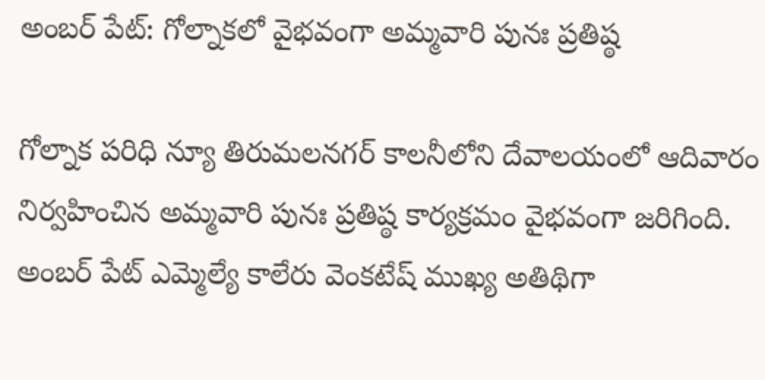అంబర్ పేట్: గోల్నాకలో వైభవంగా అమ్మవారి పునః ప్రతిష్ఠ

గోల్నాక పరిధి న్యూ తిరుమలనగర్ కాలనీలోని దేవాలయంలో ఆదివారం నిర్వహించిన అమ్మవారి పునః ప్రతిష్ఠ కార్యక్రమం వైభవంగా జరిగింది. అంబర్ పేట్ ఎమ్మెల్యే కాలేరు వెంకటేష్ ముఖ్య అతిథిగా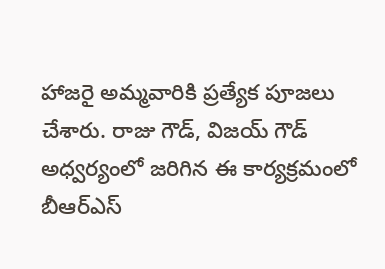హాజరై అమ్మవారికి ప్రత్యేక పూజలు చేశారు. రాజు గౌడ్, విజయ్ గౌడ్ అధ్వర్యంలో జరిగిన ఈ కార్యక్రమంలో బీఆర్ఎస్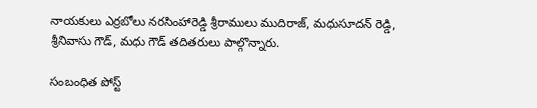నాయకులు ఎర్రబోలు నరసింహారెడ్డి శ్రీరాములు ముదిరాజ్, మధుసూదన్ రెడ్డి, శ్రీనివాసు గౌడ్, మధు గౌడ్ తదితరులు పాల్గొన్నారు.

సంబంధిత పోస్ట్